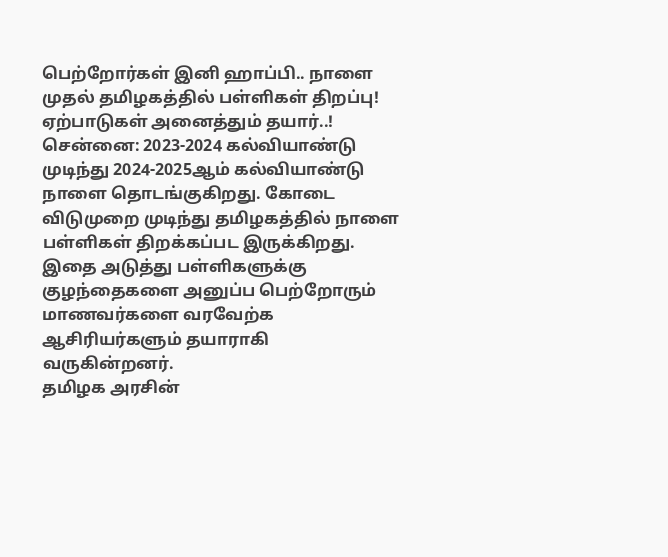பெற்றோர்கள் இனி ஹாப்பி.. நாளை முதல் தமிழகத்தில் பள்ளிகள் திறப்பு! ஏற்பாடுகள் அனைத்தும் தயார்..!
சென்னை: 2023-2024 கல்வியாண்டு முடிந்து 2024-2025ஆம் கல்வியாண்டு நாளை தொடங்குகிறது. கோடை விடுமுறை முடிந்து தமிழகத்தில் நாளை பள்ளிகள் திறக்கப்பட இருக்கிறது. இதை அடுத்து பள்ளிகளுக்கு குழந்தைகளை அனுப்ப பெற்றோரும் மாணவர்களை வரவேற்க ஆசிரியர்களும் தயாராகி வருகின்றனர்.
தமிழக அரசின்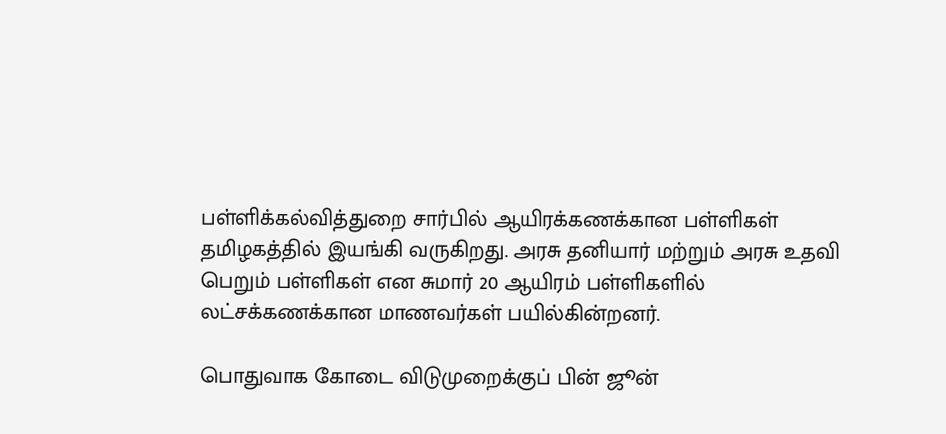பள்ளிக்கல்வித்துறை சார்பில் ஆயிரக்கணக்கான பள்ளிகள் தமிழகத்தில் இயங்கி வருகிறது. அரசு தனியார் மற்றும் அரசு உதவி பெறும் பள்ளிகள் என சுமார் 20 ஆயிரம் பள்ளிகளில் லட்சக்கணக்கான மாணவர்கள் பயில்கின்றனர்.

பொதுவாக கோடை விடுமுறைக்குப் பின் ஜூன்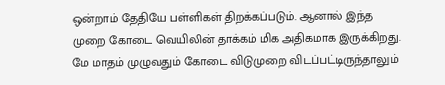ஒன்றாம் தேதியே பள்ளிகள் திறக்கப்படும். ஆனால் இந்த முறை கோடை வெயிலின் தாக்கம் மிக அதிகமாக இருக்கிறது. மே மாதம் முழுவதும் கோடை விடுமுறை விடப்பட்டிருந்தாலும்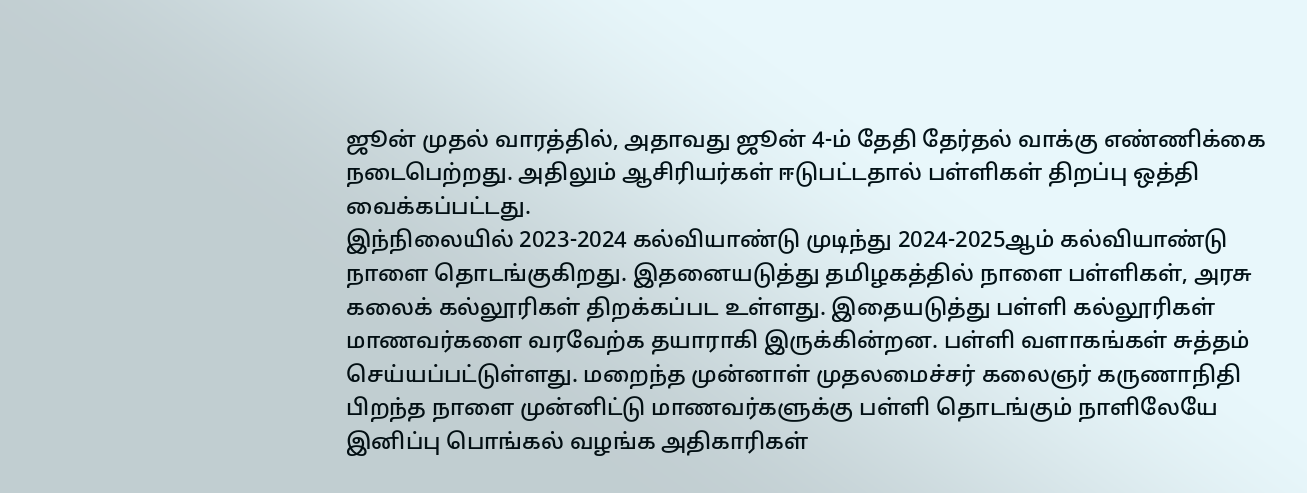ஜூன் முதல் வாரத்தில், அதாவது ஜூன் 4-ம் தேதி தேர்தல் வாக்கு எண்ணிக்கை நடைபெற்றது. அதிலும் ஆசிரியர்கள் ஈடுபட்டதால் பள்ளிகள் திறப்பு ஒத்தி வைக்கப்பட்டது.
இந்நிலையில் 2023-2024 கல்வியாண்டு முடிந்து 2024-2025ஆம் கல்வியாண்டு நாளை தொடங்குகிறது. இதனையடுத்து தமிழகத்தில் நாளை பள்ளிகள், அரசு கலைக் கல்லூரிகள் திறக்கப்பட உள்ளது. இதையடுத்து பள்ளி கல்லூரிகள் மாணவர்களை வரவேற்க தயாராகி இருக்கின்றன. பள்ளி வளாகங்கள் சுத்தம் செய்யப்பட்டுள்ளது. மறைந்த முன்னாள் முதலமைச்சர் கலைஞர் கருணாநிதி பிறந்த நாளை முன்னிட்டு மாணவர்களுக்கு பள்ளி தொடங்கும் நாளிலேயே இனிப்பு பொங்கல் வழங்க அதிகாரிகள்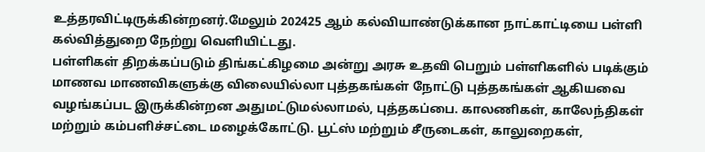உத்தரவிட்டிருக்கின்றனர்.மேலும் 202425 ஆம் கல்வியாண்டுக்கான நாட்காட்டியை பள்ளி கல்வித்துறை நேற்று வெளியிட்டது.
பள்ளிகள் திறக்கப்படும் திங்கட்கிழமை அன்று அரசு உதவி பெறும் பள்ளிகளில் படிக்கும் மாணவ மாணவிகளுக்கு விலையில்லா புத்தகங்கள் நோட்டு புத்தகங்கள் ஆகியவை வழங்கப்பட இருக்கின்றன அதுமட்டுமல்லாமல், புத்தகப்பை. காலணிகள், காலேந்திகள் மற்றும் கம்பளிச்சட்டை மழைக்கோட்டு. பூட்ஸ் மற்றும் சீருடைகள், காலுறைகள்,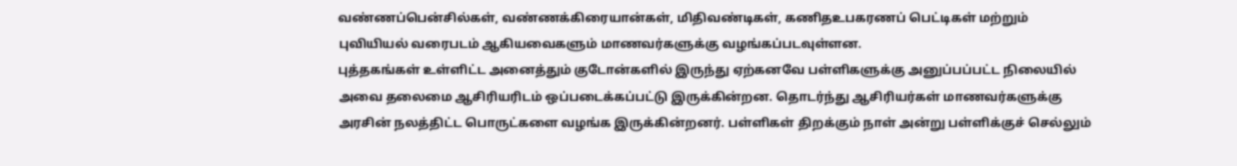வண்ணப்பென்சில்கள், வண்ணக்கிரையான்கள், மிதிவண்டிகள், கணிதஉபகரணப் பெட்டிகள் மற்றும் புவியியல் வரைபடம் ஆகியவைகளும் மாணவர்களுக்கு வழங்கப்படவுள்ளன.
புத்தகங்கள் உள்ளிட்ட அனைத்தும் குடோன்களில் இருந்து ஏற்கனவே பள்ளிகளுக்கு அனுப்பப்பட்ட நிலையில் அவை தலைமை ஆசிரியரிடம் ஒப்படைக்கப்பட்டு இருக்கின்றன. தொடர்ந்து ஆசிரியர்கள் மாணவர்களுக்கு அரசின் நலத்திட்ட பொருட்களை வழங்க இருக்கின்றனர். பள்ளிகள் திறக்கும் நாள் அன்று பள்ளிக்குச் செல்லும்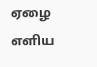ஏழை எளிய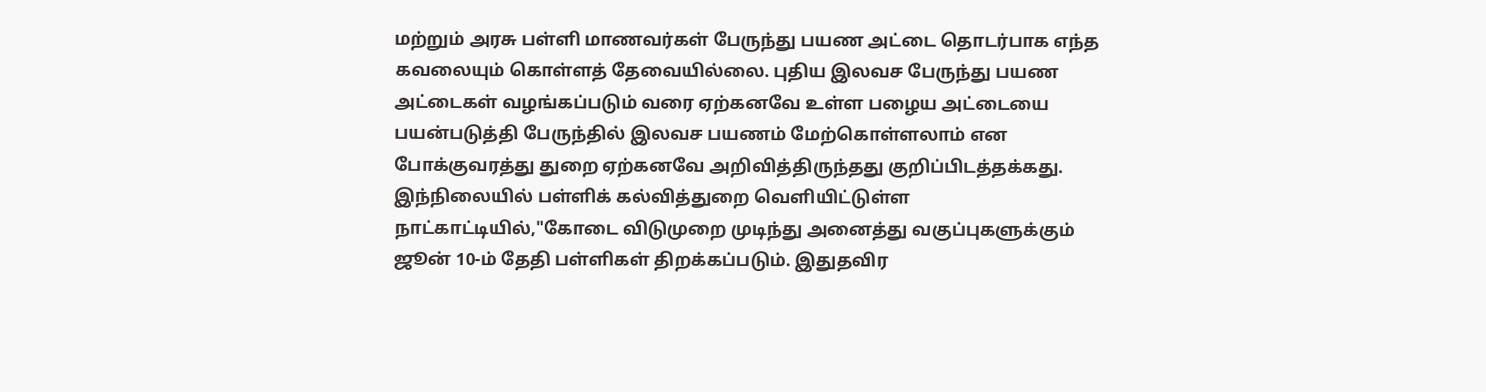மற்றும் அரசு பள்ளி மாணவர்கள் பேருந்து பயண அட்டை தொடர்பாக எந்த கவலையும் கொள்ளத் தேவையில்லை. புதிய இலவச பேருந்து பயண அட்டைகள் வழங்கப்படும் வரை ஏற்கனவே உள்ள பழைய அட்டையை பயன்படுத்தி பேருந்தில் இலவச பயணம் மேற்கொள்ளலாம் என போக்குவரத்து துறை ஏற்கனவே அறிவித்திருந்தது குறிப்பிடத்தக்கது.
இந்நிலையில் பள்ளிக் கல்வித்துறை வெளியிட்டுள்ள நாட்காட்டியில்,"கோடை விடுமுறை முடிந்து அனைத்து வகுப்புகளுக்கும் ஜூன் 10-ம் தேதி பள்ளிகள் திறக்கப்படும். இதுதவிர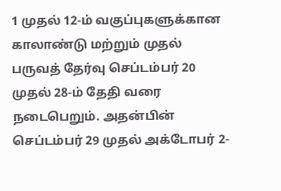1 முதல் 12-ம் வகுப்புகளுக்கான காலாண்டு மற்றும் முதல் பருவத் தேர்வு செப்டம்பர் 20 முதல் 28-ம் தேதி வரை நடைபெறும். அதன்பின் செப்டம்பர் 29 முதல் அக்டோபர் 2-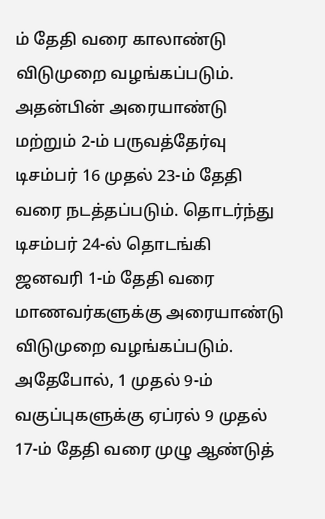ம் தேதி வரை காலாண்டு விடுமுறை வழங்கப்படும்.
அதன்பின் அரையாண்டு மற்றும் 2-ம் பருவத்தேர்வு டிசம்பர் 16 முதல் 23-ம் தேதி வரை நடத்தப்படும். தொடர்ந்து டிசம்பர் 24-ல் தொடங்கி ஜனவரி 1-ம் தேதி வரை மாணவர்களுக்கு அரையாண்டு விடுமுறை வழங்கப்படும். அதேபோல், 1 முதல் 9-ம் வகுப்புகளுக்கு ஏப்ரல் 9 முதல் 17-ம் தேதி வரை முழு ஆண்டுத்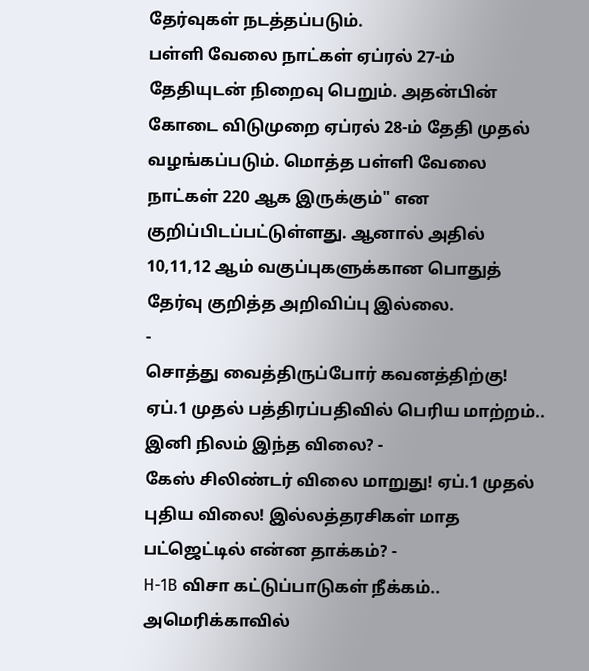தேர்வுகள் நடத்தப்படும்.
பள்ளி வேலை நாட்கள் ஏப்ரல் 27-ம் தேதியுடன் நிறைவு பெறும். அதன்பின் கோடை விடுமுறை ஏப்ரல் 28-ம் தேதி முதல் வழங்கப்படும். மொத்த பள்ளி வேலை நாட்கள் 220 ஆக இருக்கும்" என குறிப்பிடப்பட்டுள்ளது. ஆனால் அதில் 10,11,12 ஆம் வகுப்புகளுக்கான பொதுத் தேர்வு குறித்த அறிவிப்பு இல்லை.
-
சொத்து வைத்திருப்போர் கவனத்திற்கு! ஏப்.1 முதல் பத்திரப்பதிவில் பெரிய மாற்றம்.. இனி நிலம் இந்த விலை? -
கேஸ் சிலிண்டர் விலை மாறுது! ஏப்.1 முதல் புதிய விலை! இல்லத்தரசிகள் மாத பட்ஜெட்டில் என்ன தாக்கம்? -
H-1B விசா கட்டுப்பாடுகள் நீக்கம்.. அமெரிக்காவில்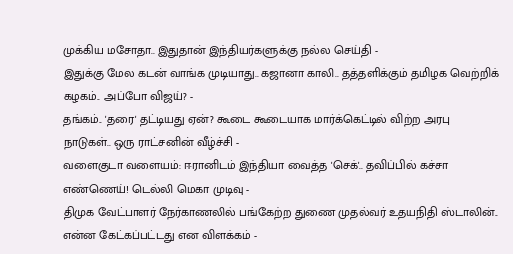முக்கிய மசோதா.. இதுதான் இந்தியர்களுக்கு நல்ல செய்தி -
இதுக்கு மேல கடன் வாங்க முடியாது.. கஜானா காலி.. தத்தளிக்கும் தமிழக வெற்றிக் கழகம்.. அப்போ விஜய்? -
தங்கம்.. 'தரை' தட்டியது ஏன்? கூடை கூடையாக மார்க்கெட்டில் விற்ற அரபு நாடுகள்.. ஒரு ராட்சனின் வீழ்ச்சி -
வளைகுடா வளையம்: ஈரானிடம் இந்தியா வைத்த 'செக்'.. தவிப்பில் கச்சா எண்ணெய்! டெல்லி மெகா முடிவு -
திமுக வேட்பாளர் நேர்காணலில் பங்கேற்ற துணை முதல்வர் உதயநிதி ஸ்டாலின்.. என்ன கேட்கப்பட்டது என விளக்கம் -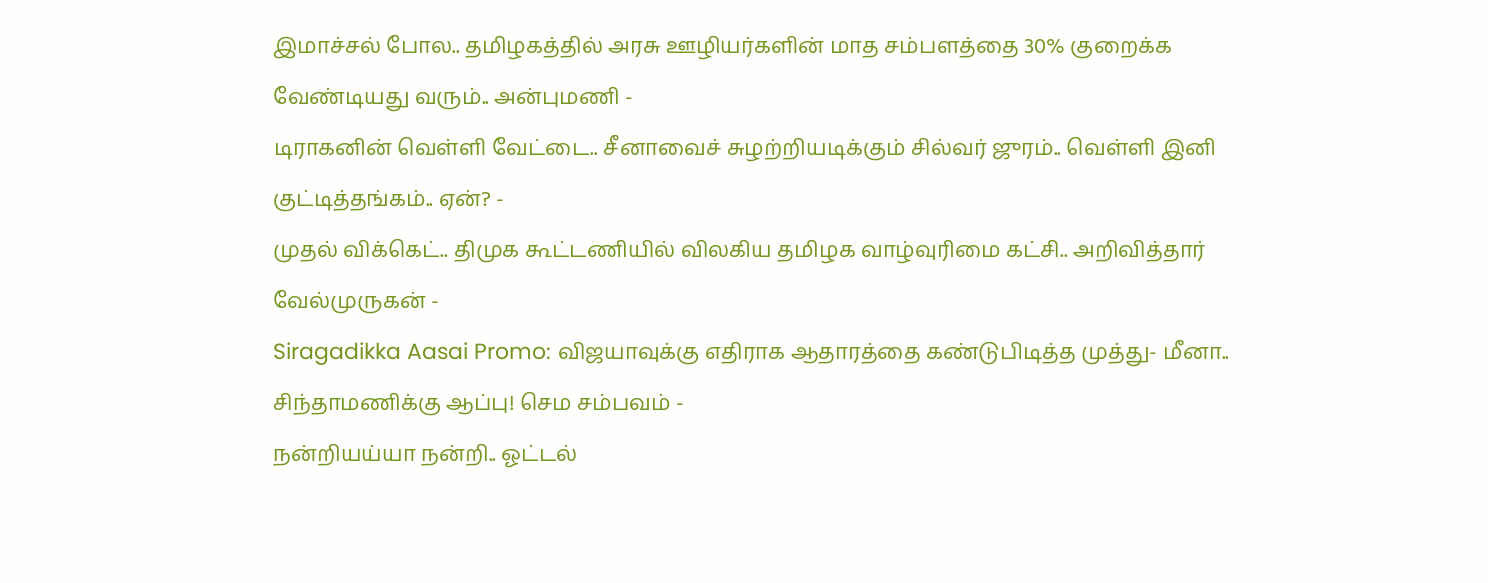இமாச்சல் போல.. தமிழகத்தில் அரசு ஊழியர்களின் மாத சம்பளத்தை 30% குறைக்க வேண்டியது வரும்.. அன்புமணி -
டிராகனின் வெள்ளி வேட்டை.. சீனாவைச் சுழற்றியடிக்கும் சில்வர் ஜுரம்.. வெள்ளி இனி குட்டித்தங்கம்.. ஏன்? -
முதல் விக்கெட்.. திமுக கூட்டணியில் விலகிய தமிழக வாழ்வுரிமை கட்சி.. அறிவித்தார் வேல்முருகன் -
Siragadikka Aasai Promo: விஜயாவுக்கு எதிராக ஆதாரத்தை கண்டுபிடித்த முத்து- மீனா.. சிந்தாமணிக்கு ஆப்பு! செம சம்பவம் -
நன்றியய்யா நன்றி.. ஓட்டல்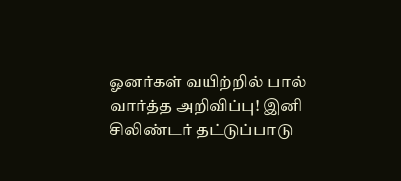ஓனர்கள் வயிற்றில் பால் வார்த்த அறிவிப்பு! இனி சிலிண்டர் தட்டுப்பாடு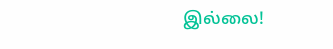இல்லை!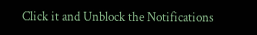Click it and Unblock the Notifications